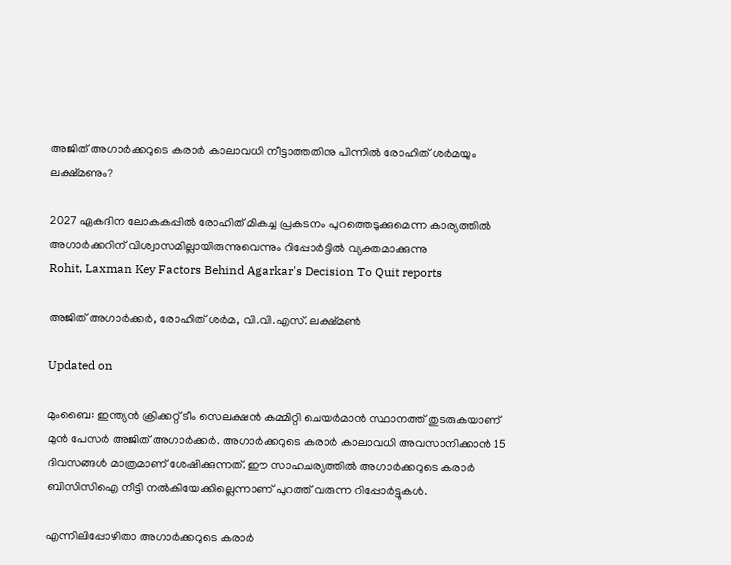അജിത് അഗാർക്കറുടെ കരാർ കാലാവധി നീട്ടാത്തതിനു പിന്നിൽ രോഹിത് ശർമയും ലക്ഷ്മണും?

2027 ഏകദിന ലോകകപ്പിൽ രോഹിത് മികച്ച പ്രകടനം പുറത്തെടുക്കുമെന്ന കാര‍്യത്തിൽ അഗാർക്കറിന് വിശ്വാസമില്ലായിരുന്നുവെന്നും റിപ്പോർട്ടിൽ വ‍്യക്തമാക്കുന്നു
Rohit, Laxman Key Factors Behind Agarkar's Decision To Quit reports

അജിത് അഗാർക്കർ, രോഹിത് ശർമ, വി.വി.എസ്. ലക്ഷ്മൺ

Updated on

മുംബൈ: ഇന്ത‍്യൻ ക്രിക്കറ്റ് ടീം സെലക്ഷൻ കമ്മിറ്റി ചെയർമാൻ സ്ഥാനത്ത് തുടരുകയാണ് മുൻ പേസർ അജിത് അഗാർക്കർ. അഗാർക്കറുടെ കരാർ കാലാവധി അവസാനിക്കാൻ 15 ദിവസങ്ങൾ മാത്രമാണ് ശേഷിക്കുന്നത്. ഈ സാഹചര‍്യത്തിൽ അഗാർക്കറുടെ കരാർ ബിസിസിഐ നീട്ടി നൽകിയേക്കില്ലെന്നാണ് പുറത്ത് വരുന്ന റിപ്പോർട്ടുകൾ.

എന്നിലിപ്പോഴിതാ അഗാർ‌ക്കറുടെ കരാർ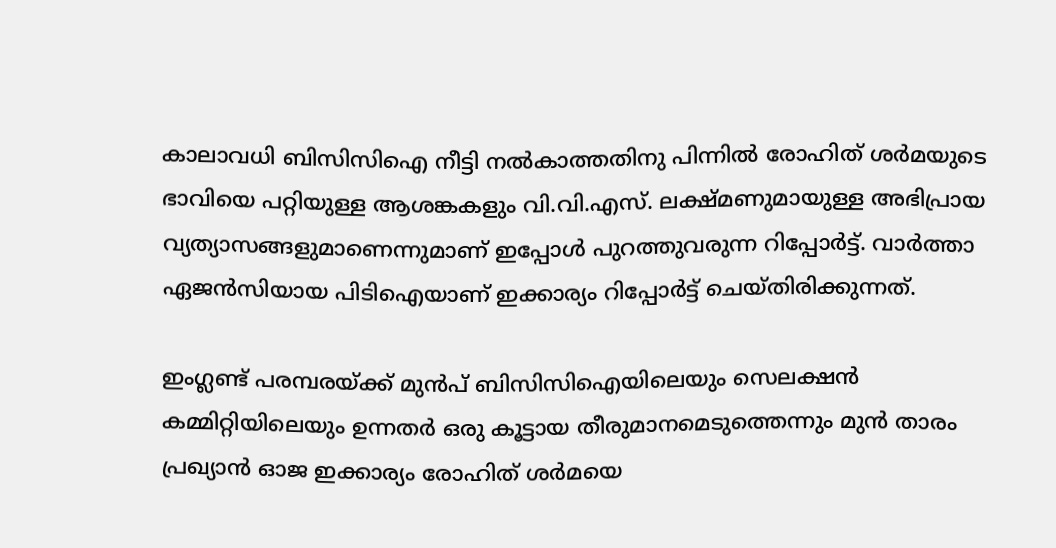കാലാവധി ബിസിസിഐ നീട്ടി നൽകാത്തതിനു പിന്നിൽ രോഹിത് ശർമയുടെ ഭാവിയെ പറ്റിയുള്ള ആശങ്കകളും വി.വി.എസ്. ലക്ഷ്മണുമായുള്ള അഭിപ്രായ വ‍്യത‍്യാസങ്ങളുമാണെന്നുമാണ് ഇപ്പോൾ പുറത്തുവരുന്ന റിപ്പോർട്ട്. വാർത്താ ഏജൻസിയായ പിടിഐയാണ് ഇക്കാര‍്യം റിപ്പോർട്ട് ചെയ്തിരിക്കുന്നത്.

ഇംഗ്ലണ്ട് പരമ്പരയ്ക്ക് മുൻപ് ബിസിസിഐയിലെയും സെലക്ഷൻ കമ്മിറ്റിയിലെയും ഉന്നതർ ഒരു കൂട്ടായ തീരുമാനമെടുത്തെന്നും മുൻ താരം പ്രഖ‍്യാൻ ഓജ ഇക്കാര‍്യം രോഹിത് ശർമയെ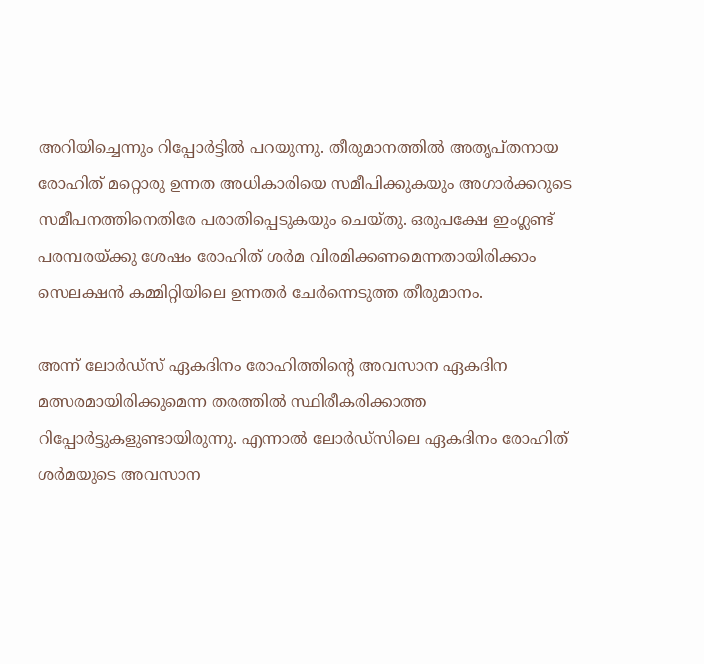അറിയിച്ചെന്നും റിപ്പോർട്ടിൽ പറയുന്നു. തീരുമാനത്തിൽ അതൃപ്തനായ രോഹിത് മറ്റൊരു ഉന്നത അധികാരിയെ സമീപിക്കുകയും അഗാർക്കറുടെ സമീപനത്തിനെതിരേ പരാതിപ്പെടുകയും ചെയ്തു. ഒരുപക്ഷേ ഇംഗ്ലണ്ട് പരമ്പരയ്ക്കു ശേഷം രോഹിത് ശർമ വിരമിക്കണമെന്നതായിരിക്കാം സെലക്ഷൻ കമ്മിറ്റിയിലെ ഉന്നതർ ചേർന്നെടുത്ത തീരുമാനം.

അന്ന് ലോർഡ്സ് ഏകദിനം രോഹിത്തിന്‍റെ അവസാന ഏകദിന മത്സരമായിരിക്കുമെന്ന തരത്തിൽ സ്ഥിരീകരിക്കാത്ത റിപ്പോർട്ടുകളുണ്ടായിരുന്നു. എന്നാൽ ലോർഡ്സിലെ ഏകദിനം രോഹിത് ശർമയുടെ അവസാന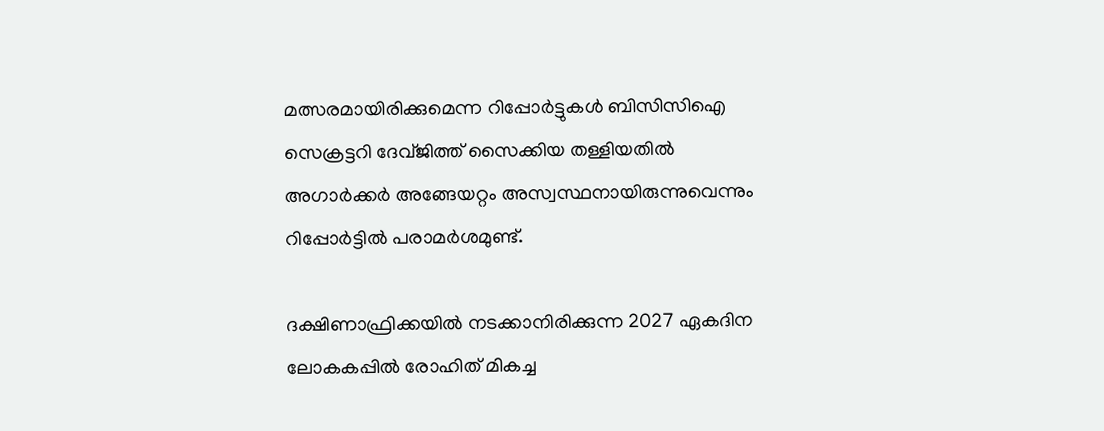മത്സരമായിരിക്കുമെന്ന റിപ്പോർട്ടുകൾ ബിസിസിഐ സെക്രട്ടറി ദേവ്ജിത്ത് സൈക്കിയ തള്ളിയതിൽ അഗാർക്കർ അങ്ങേയറ്റം അസ്വസ്ഥനാ‍യിരുന്നുവെന്നും റിപ്പോർട്ടിൽ പരാമർശമുണ്ട്.

ദക്ഷിണാഫ്രിക്കയിൽ നടക്കാനിരിക്കുന്ന 2027 ഏകദിന ലോകകപ്പിൽ രോഹിത് മികച്ച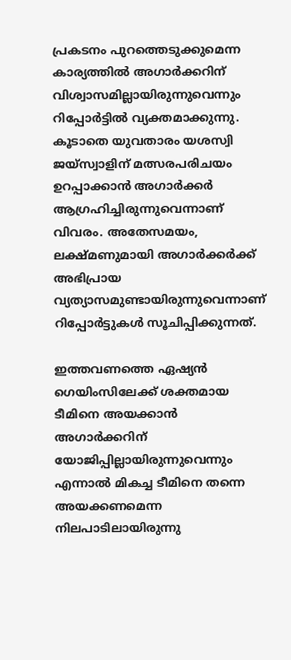പ്രകടനം പുറത്തെടുക്കുമെന്ന കാര‍്യത്തിൽ അഗാർക്കറിന് വിശ്വാസമില്ലായിരുന്നുവെന്നും റിപ്പോർട്ടിൽ വ‍്യക്തമാക്കുന്നു. കൂടാതെ യുവതാരം യശസ്വി ജയ്സ്വാളിന് മത്സരപരിചയം ഉറപ്പാക്കാൻ അഗാർക്കർ ആഗ്രഹിച്ചിരുന്നുവെന്നാണ് വിവരം. അതേസമയം, ലക്ഷ്മണുമായി അഗാർക്കർക്ക് അഭിപ്രായ വ‍്യത‍്യാസമുണ്ടായിരുന്നുവെന്നാണ് റിപ്പോർട്ടുകൾ സൂചിപ്പിക്കുന്നത്.

ഇത്തവണത്തെ ഏഷ‍്യൻ ഗെയിംസിലേക്ക് ശക്തമായ ടീമിനെ അയക്കാൻ അഗാർക്കറിന് യോജിപ്പില്ലായിരുന്നുവെന്നും എന്നാൽ മികച്ച ടീമിനെ തന്നെ അയക്കണമെന്ന നിലപാടിലായിരുന്നു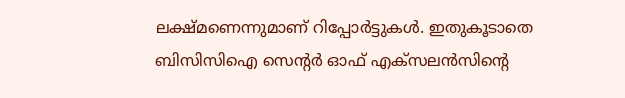ലക്ഷ്മണെന്നുമാണ് റിപ്പോർ‌ട്ടുകൾ. ഇതുകൂടാതെ ബിസിസിഐ സെന്‍റർ ഓഫ് എക്സലൻസിന്‍റെ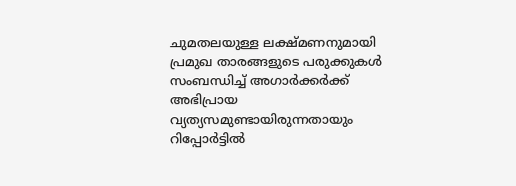ചുമതലയുള്ള ലക്ഷ്മണനുമായി പ്രമുഖ താരങ്ങളുടെ പരുക്കുകൾ സംബന്ധിച്ച് അഗാർക്കർക്ക് അഭിപ്രായ വ‍്യത‍്യസമുണ്ടായിരുന്നതായും റിപ്പോർട്ടിൽ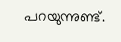പറയുന്നുണ്ട്.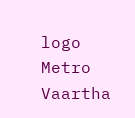logo
Metro Vaartha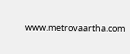www.metrovaartha.com